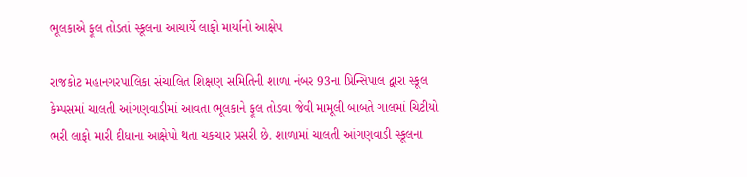ભૂલકાએ ફૂલ તોડતાં સ્કૂલના આચાર્યે લાફો માર્યાનો આક્ષેપ

રાજકોટ મહાનગરપાલિકા સંચાલિત શિક્ષણ સમિતિની શાળા નંબર 93ના પ્રિન્સિપાલ દ્વારા સ્કૂલ કેમ્પસમાં ચાલતી આંગણવાડીમાં આવતા ભૂલકાને ફૂલ તોડવા જેવી મામૂલી બાબતે ગાલમાં ચિટીયો ભરી લાફો મારી દીધાના આક્ષેપો થતા ચકચાર પ્રસરી છે. શાળામાં ચાલતી આંગણવાડી સ્કૂલના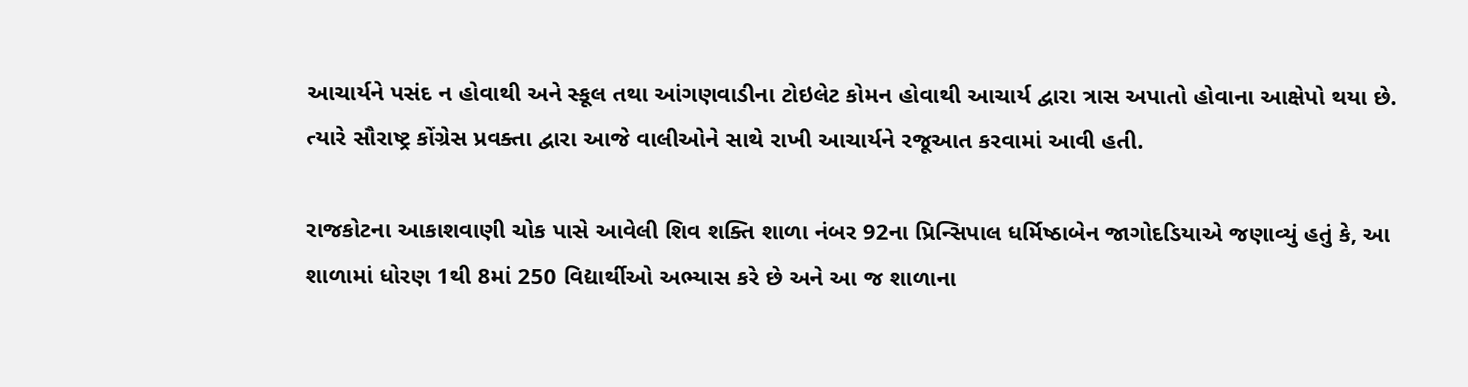આચાર્યને પસંદ ન હોવાથી અને સ્કૂલ તથા આંગણવાડીના ટોઇલેટ કોમન હોવાથી આચાર્ય દ્વારા ત્રાસ અપાતો હોવાના આક્ષેપો થયા છે. ત્યારે સૌરાષ્ટ્ર કોંગ્રેસ પ્રવક્તા દ્વારા આજે વાલીઓને સાથે રાખી આચાર્યને રજૂઆત કરવામાં આવી હતી.

રાજકોટના આકાશવાણી ચોક પાસે આવેલી શિવ શક્તિ શાળા નંબર 92ના પ્રિન્સિપાલ ધર્મિષ્ઠાબેન જાગોદડિયાએ જણાવ્યું હતું કે, આ શાળામાં ધોરણ 1થી 8માં 250 વિદ્યાર્થીઓ અભ્યાસ કરે છે અને આ જ શાળાના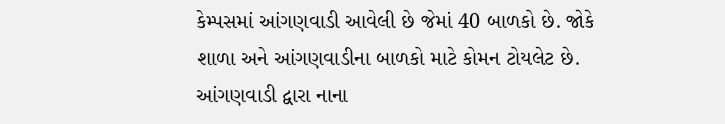કેમ્પસમાં આંગણવાડી આવેલી છે જેમાં 40 બાળકો છે. જોકે શાળા અને આંગણવાડીના બાળકો માટે કોમન ટોયલેટ છે. આંગણવાડી દ્વારા નાના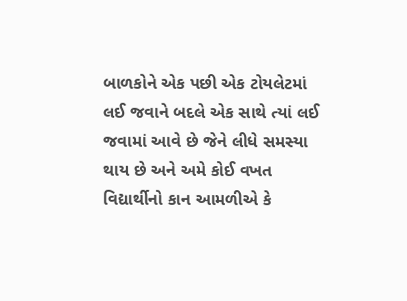બાળકોને એક પછી એક ટોયલેટમાં લઈ જવાને બદલે એક સાથે ત્યાં લઈ જવામાં આવે છે જેને લીધે સમસ્યા થાય છે અને અમે કોઈ વખત વિદ્યાર્થીનો કાન આમળીએ કે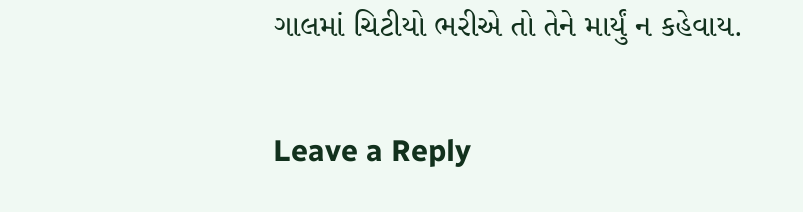ગાલમાં ચિટીયો ભરીએ તો તેને માર્યું ન કહેવાય.

Leave a Reply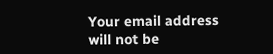Your email address will not be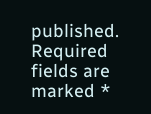published. Required fields are marked *